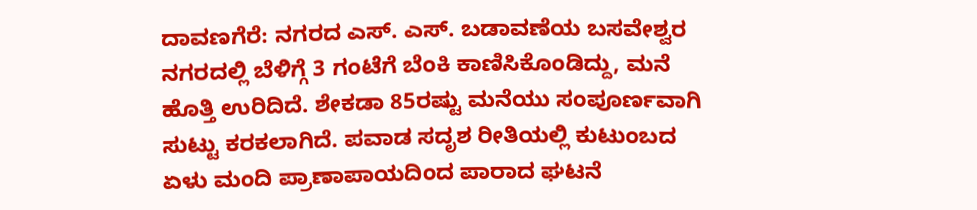ದಾವಣಗೆರೆ: ನಗರದ ಎಸ್. ಎಸ್. ಬಡಾವಣೆಯ ಬಸವೇಶ್ವರ ನಗರದಲ್ಲಿ ಬೆಳಿಗ್ಗೆ 3 ಗಂಟೆಗೆ ಬೆಂಕಿ ಕಾಣಿಸಿಕೊಂಡಿದ್ದು, ಮನೆ ಹೊತ್ತಿ ಉರಿದಿದೆ. ಶೇಕಡಾ 85ರಷ್ಟು ಮನೆಯು ಸಂಪೂರ್ಣವಾಗಿ ಸುಟ್ಟು ಕರಕಲಾಗಿದೆ. ಪವಾಡ ಸದೃಶ ರೀತಿಯಲ್ಲಿ ಕುಟುಂಬದ ಏಳು ಮಂದಿ ಪ್ರಾಣಾಪಾಯದಿಂದ ಪಾರಾದ ಘಟನೆ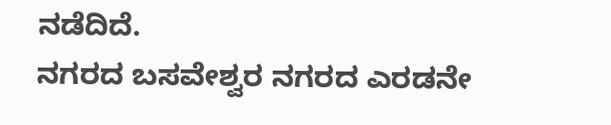ನಡೆದಿದೆ.
ನಗರದ ಬಸವೇಶ್ವರ ನಗರದ ಎರಡನೇ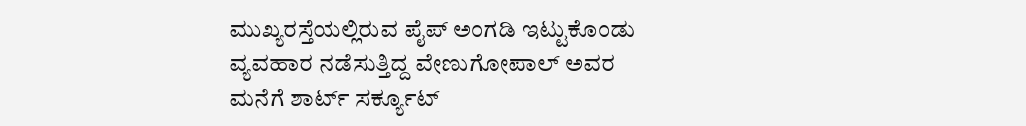ಮುಖ್ಯರಸ್ತೆಯಲ್ಲಿರುವ ಪೈಪ್ ಅಂಗಡಿ ಇಟ್ಟುಕೊಂಡು ವ್ಯವಹಾರ ನಡೆಸುತ್ತಿದ್ದ ವೇಣುಗೋಪಾಲ್ ಅವರ ಮನೆಗೆ ಶಾರ್ಟ್ ಸರ್ಕ್ಯೂಟ್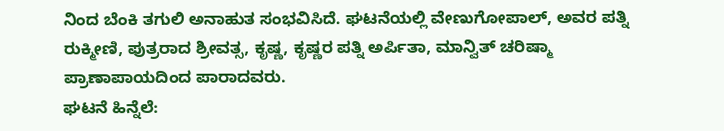ನಿಂದ ಬೆಂಕಿ ತಗುಲಿ ಅನಾಹುತ ಸಂಭವಿಸಿದೆ. ಘಟನೆಯಲ್ಲಿ ವೇಣುಗೋಪಾಲ್, ಅವರ ಪತ್ನಿ ರುಕ್ಮೀಣಿ, ಪುತ್ರರಾದ ಶ್ರೀವತ್ಸ, ಕೃಷ್ಣ, ಕೃಷ್ಣರ ಪತ್ನಿ ಅರ್ಪಿತಾ, ಮಾನ್ವಿತ್ ಚರಿಷ್ಮಾ ಪ್ರಾಣಾಪಾಯದಿಂದ ಪಾರಾದವರು.
ಘಟನೆ ಹಿನ್ನೆಲೆ: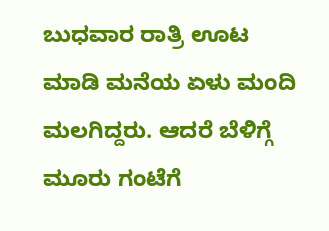ಬುಧವಾರ ರಾತ್ರಿ ಊಟ ಮಾಡಿ ಮನೆಯ ಏಳು ಮಂದಿ ಮಲಗಿದ್ದರು. ಆದರೆ ಬೆಳಿಗ್ಗೆ ಮೂರು ಗಂಟೆಗೆ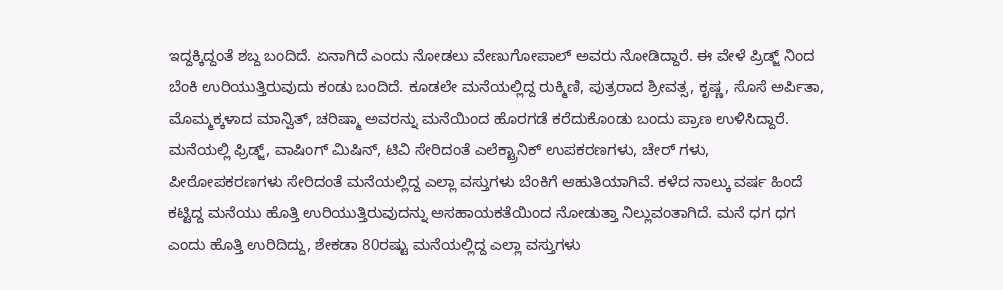ಇದ್ದಕ್ಕಿದ್ದಂತೆ ಶಬ್ದ ಬಂದಿದೆ. ಏನಾಗಿದೆ ಎಂದು ನೋಡಲು ವೇಣುಗೋಪಾಲ್ ಅವರು ನೋಡಿದ್ದಾರೆ. ಈ ವೇಳೆ ಪ್ರಿಡ್ಜ್ ನಿಂದ ಬೆಂಕಿ ಉರಿಯುತ್ತಿರುವುದು ಕಂಡು ಬಂದಿದೆ. ಕೂಡಲೇ ಮನೆಯಲ್ಲಿದ್ದ ರುಕ್ಮಿಣಿ, ಪುತ್ರರಾದ ಶ್ರೀವತ್ಸ, ಕೃಷ್ಣ, ಸೊಸೆ ಅರ್ಪಿತಾ, ಮೊಮ್ಮಕ್ಕಳಾದ ಮಾನ್ವಿತ್, ಚರಿಷ್ಮಾ ಅವರನ್ನು ಮನೆಯಿಂದ ಹೊರಗಡೆ ಕರೆದುಕೊಂಡು ಬಂದು ಪ್ರಾಣ ಉಳಿಸಿದ್ದಾರೆ.
ಮನೆಯಲ್ಲಿ ಫ್ರಿಡ್ಜ್, ವಾಷಿಂಗ್ ಮಿಷಿನ್, ಟಿವಿ ಸೇರಿದಂತೆ ಎಲೆಕ್ಟ್ರಾನಿಕ್ ಉಪಕರಣಗಳು, ಚೇರ್ ಗಳು, ಪೀಠೋಪಕರಣಗಳು ಸೇರಿದಂತೆ ಮನೆಯಲ್ಲಿದ್ದ ಎಲ್ಲಾ ವಸ್ತುಗಳು ಬೆಂಕಿಗೆ ಆಹುತಿಯಾಗಿವೆ. ಕಳೆದ ನಾಲ್ಕು ವರ್ಷ ಹಿಂದೆ ಕಟ್ಟಿದ್ದ ಮನೆಯು ಹೊತ್ತಿ ಉರಿಯುತ್ತಿರುವುದನ್ನು ಅಸಹಾಯಕತೆಯಿಂದ ನೋಡುತ್ತಾ ನಿಲ್ಲುವಂತಾಗಿದೆ. ಮನೆ ಧಗ ಧಗ ಎಂದು ಹೊತ್ತಿ ಉರಿದಿದ್ದು, ಶೇಕಡಾ 80ರಷ್ಟು ಮನೆಯಲ್ಲಿದ್ದ ಎಲ್ಲಾ ವಸ್ತುಗಳು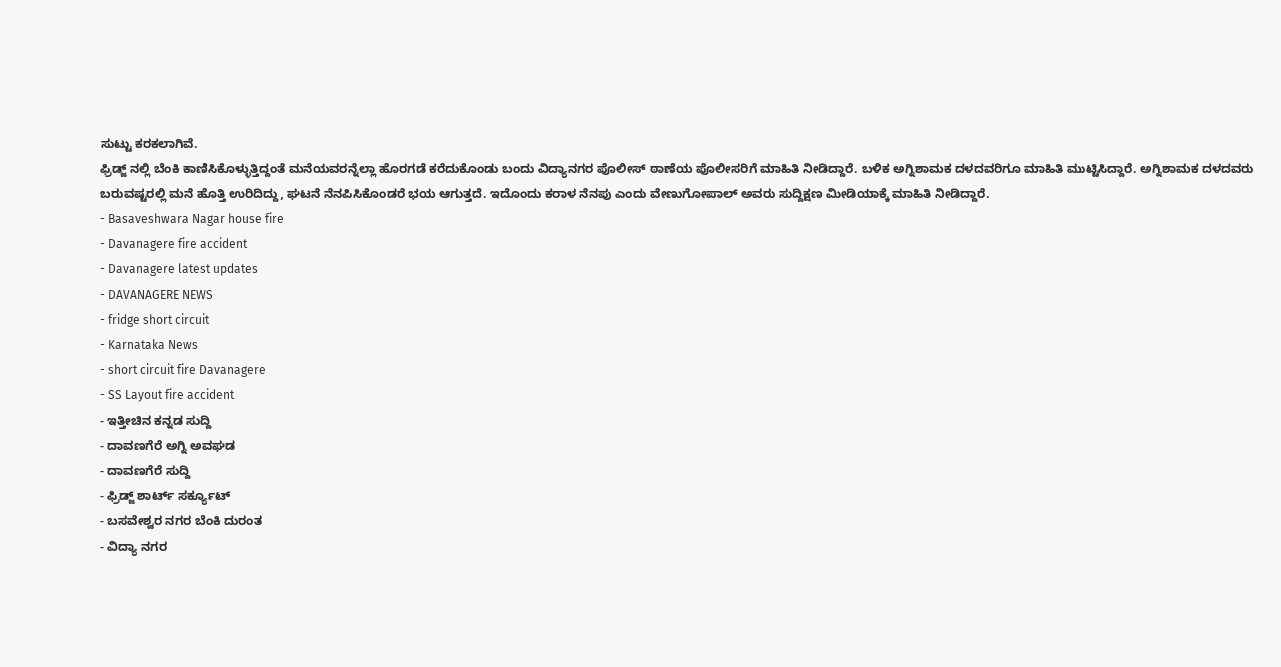ಸುಟ್ಟು ಕರಕಲಾಗಿವೆ.
ಫ್ರಿಡ್ಜ್ ನಲ್ಲಿ ಬೆಂಕಿ ಕಾಣಿಸಿಕೊಳ್ಳುತ್ತಿದ್ದಂತೆ ಮನೆಯವರನ್ನೆಲ್ಲಾ ಹೊರಗಡೆ ಕರೆದುಕೊಂಡು ಬಂದು ವಿದ್ಯಾನಗರ ಪೊಲೀಸ್ ಠಾಣೆಯ ಪೊಲೀಸರಿಗೆ ಮಾಹಿತಿ ನೀಡಿದ್ದಾರೆ. ಬಳಿಕ ಅಗ್ನಿಶಾಮಕ ದಳದವರಿಗೂ ಮಾಹಿತಿ ಮುಟ್ಟಿಸಿದ್ದಾರೆ. ಅಗ್ನಿಶಾಮಕ ದಳದವರು ಬರುವಷ್ಟರಲ್ಲಿ ಮನೆ ಹೊತ್ತಿ ಉರಿದಿದ್ದು, ಘಟನೆ ನೆನಪಿಸಿಕೊಂಡರೆ ಭಯ ಆಗುತ್ತದೆ. ಇದೊಂದು ಕರಾಳ ನೆನಪು ಎಂದು ವೇಣುಗೋಪಾಲ್ ಅವರು ಸುದ್ದಿಕ್ಷಣ ಮೀಡಿಯಾಕ್ಕೆ ಮಾಹಿತಿ ನೀಡಿದ್ದಾರೆ.
- Basaveshwara Nagar house fire
- Davanagere fire accident
- Davanagere latest updates
- DAVANAGERE NEWS
- fridge short circuit
- Karnataka News
- short circuit fire Davanagere
- SS Layout fire accident
- ಇತ್ತೀಚಿನ ಕನ್ನಡ ಸುದ್ದಿ
- ದಾವಣಗೆರೆ ಅಗ್ನಿ ಅವಘಡ
- ದಾವಣಗೆರೆ ಸುದ್ದಿ
- ಫ್ರಿಡ್ಜ್ ಶಾರ್ಟ್ ಸರ್ಕ್ಯೂಟ್
- ಬಸವೇಶ್ವರ ನಗರ ಬೆಂಕಿ ದುರಂತ
- ವಿದ್ಯಾ ನಗರ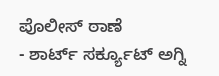ಪೊಲೀಸ್ ಠಾಣೆ
- ಶಾರ್ಟ್ ಸರ್ಕ್ಯೂಟ್ ಅಗ್ನಿ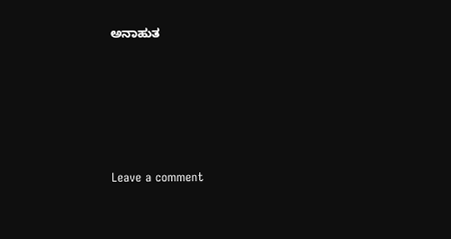ಅನಾಹುತ





Leave a comment